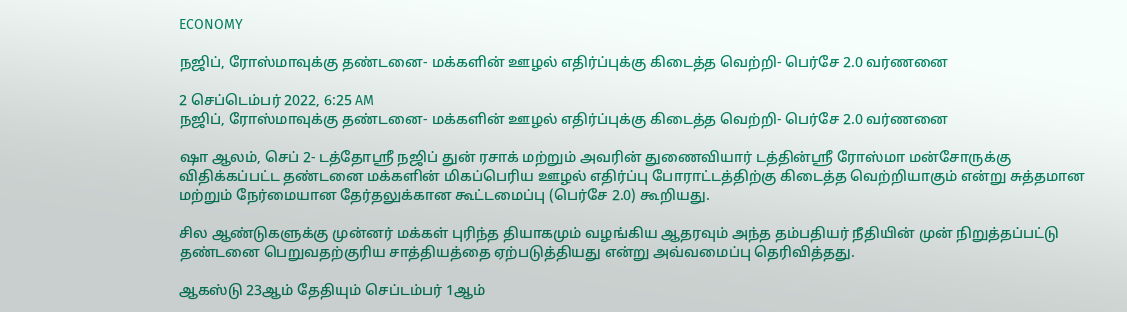ECONOMY

நஜிப், ரோஸ்மாவுக்கு தண்டனை- மக்களின் ஊழல் எதிர்ப்புக்கு கிடைத்த வெற்றி- பெர்சே 2.0 வர்ணனை

2 செப்டெம்பர் 2022, 6:25 AM
நஜிப், ரோஸ்மாவுக்கு தண்டனை- மக்களின் ஊழல் எதிர்ப்புக்கு கிடைத்த வெற்றி- பெர்சே 2.0 வர்ணனை

ஷா ஆலம், செப் 2- டத்தோஸ்ரீ நஜிப் துன் ரசாக் மற்றும் அவரின் துணைவியார் டத்தின்ஸ்ரீ ரோஸ்மா மன்சோருக்கு விதிக்கப்பட்ட தண்டனை மக்களின் மிகப்பெரிய ஊழல் எதிர்ப்பு போராட்டத்திற்கு கிடைத்த வெற்றியாகும் என்று சுத்தமான மற்றும் நேர்மையான தேர்தலுக்கான கூட்டமைப்பு (பெர்சே 2.0) கூறியது.

சில ஆண்டுகளுக்கு முன்னர் மக்கள் புரிந்த தியாகமும் வழங்கிய ஆதரவும் அந்த தம்பதியர் நீதியின் முன் நிறுத்தப்பட்டு தண்டனை பெறுவதற்குரிய சாத்தியத்தை ஏற்படுத்தியது என்று அவ்வமைப்பு தெரிவித்தது.

ஆகஸ்டு 23ஆம் தேதியும் செப்டம்பர் 1ஆம்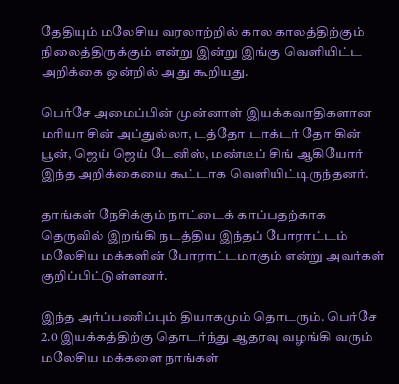தேதியும் மலேசிய வரலாற்றில் கால காலத்திற்கும் நிலைத்திருக்கும் என்று இன்று இங்கு வெளியிட்ட அறிக்கை ஒன்றில் அது கூறியது.

பெர்சே அமைப்பின் முன்னாள் இயக்கவாதிகளான மரியா சின் அப்துல்லா, டத்தோ டாக்டர் தோ கின் பூன், ஜெய் ஜெய் டேனிஸ், மண்டீப் சிங் ஆகியோர் இந்த அறிக்கையை கூட்டாக வெளியிட்டிருந்தனர்.

தாங்கள் நேசிக்கும் நாட்டைக் காப்பதற்காக தெருவில் இறங்கி நடத்திய இந்தப் போராட்டம் மலேசிய மக்களின் போராட்டமாகும் என்று அவர்கள் குறிப்பிட்டுள்ளனர்.

இந்த அர்ப்பணிப்பும் தியாகமும் தொடரும். பெர்சே 2.0 இயக்கத்திற்கு தொடர்ந்து ஆதரவு வழங்கி வரும் மலேசிய மக்களை நாங்கள்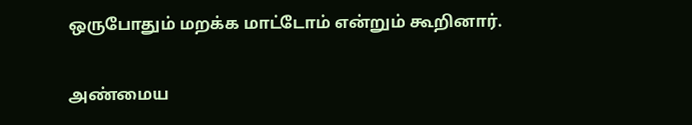ஒருபோதும் மறக்க மாட்டோம் என்றும் கூறினார்.

அண்மைய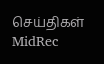செய்திகள்
MidRec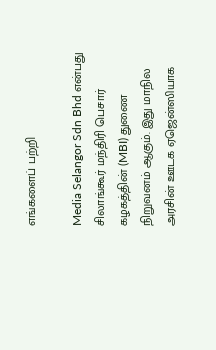எங்களைப் பற்றி

Media Selangor Sdn Bhd என்பது சிலாங்கூர் மந்திரி பெசார் கழகத்தின் (MBI) துணை நிறுவனம் ஆகும். இது மாநில அரசின் ஊடக ஏஜென்ஸியாக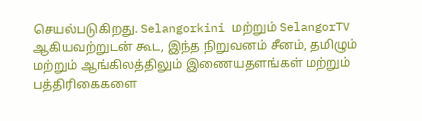செயல்படுகிறது. Selangorkini மற்றும் SelangorTV ஆகியவற்றுடன் கூட, இந்த நிறுவனம் சீனம், தமிழும் மற்றும் ஆங்கிலத்திலும் இணையதளங்கள் மற்றும் பத்திரிகைகளை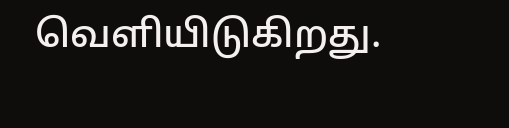வெளியிடுகிறது.